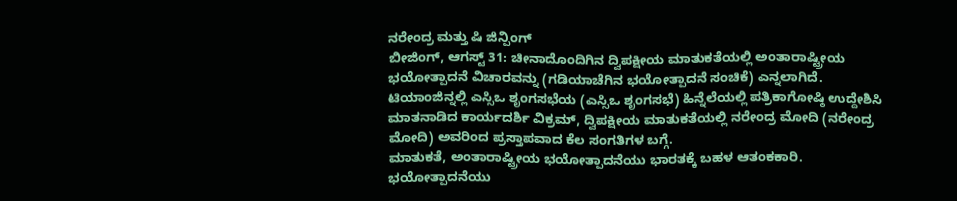ನರೇಂದ್ರ ಮತ್ತು ಷಿ ಜಿನ್ಪಿಂಗ್
ಬೀಜಿಂಗ್, ಆಗಸ್ಟ್ 31: ಚೀನಾದೊಂದಿಗಿನ ದ್ವಿಪಕ್ಷೀಯ ಮಾತುಕತೆಯಲ್ಲಿ ಅಂತಾರಾಷ್ಟ್ರೀಯ ಭಯೋತ್ಪಾದನೆ ವಿಚಾರವನ್ನು (ಗಡಿಯಾಚೆಗಿನ ಭಯೋತ್ಪಾದನೆ ಸಂಚಿಕೆ) ಎನ್ನಲಾಗಿದೆ. ಟಿಯಾಂಜಿನ್ನಲ್ಲಿ ಎಸ್ಸಿಒ ಶೃಂಗಸಭೆಯ (ಎಸ್ಸಿಒ ಶೃಂಗಸಭೆ) ಹಿನ್ನೆಲೆಯಲ್ಲಿ ಪತ್ರಿಕಾಗೋಷ್ಠಿ ಉದ್ದೇಶಿಸಿ ಮಾತನಾಡಿದ ಕಾರ್ಯದರ್ಶಿ ವಿಕ್ರಮ್, ದ್ವಿಪಕ್ಷೀಯ ಮಾತುಕತೆಯಲ್ಲಿ ನರೇಂದ್ರ ಮೋದಿ (ನರೇಂದ್ರ ಮೋದಿ) ಅವರಿಂದ ಪ್ರಸ್ತಾಪವಾದ ಕೆಲ ಸಂಗತಿಗಳ ಬಗ್ಗೆ.
ಮಾತುಕತೆ, ಅಂತಾರಾಷ್ಟ್ರೀಯ ಭಯೋತ್ಪಾದನೆಯು ಭಾರತಕ್ಕೆ ಬಹಳ ಆತಂಕಕಾರಿ. ಭಯೋತ್ಪಾದನೆಯು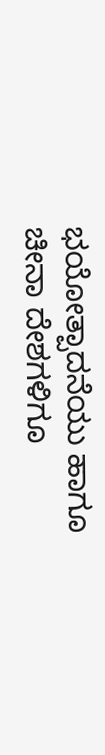ಭಯೋತ್ಪಾದನೆಯು ಹಾಗೂ ಚೀನಾ ದೇಶಗಳಿಗೂ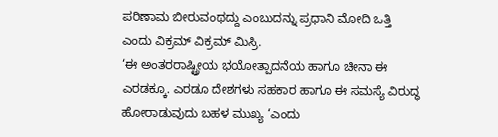ಪರಿಣಾಮ ಬೀರುವಂಥದ್ದು ಎಂಬುದನ್ನು ಪ್ರಧಾನಿ ಮೋದಿ ಒತ್ತಿ ಎಂದು ವಿಕ್ರಮ್ ವಿಕ್ರಮ್ ಮಿಸ್ರಿ.
‘ಈ ಅಂತರರಾಷ್ಟ್ರೀಯ ಭಯೋತ್ಪಾದನೆಯ ಹಾಗೂ ಚೀನಾ ಈ ಎರಡಕ್ಕೂ. ಎರಡೂ ದೇಶಗಳು ಸಹಕಾರ ಹಾಗೂ ಈ ಸಮಸ್ಯೆ ವಿರುದ್ಧ ಹೋರಾಡುವುದು ಬಹಳ ಮುಖ್ಯ ‘ಎಂದು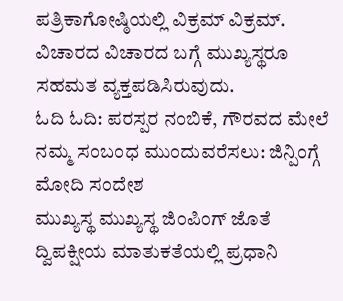ಪತ್ರಿಕಾಗೋಷ್ಠಿಯಲ್ಲಿ ವಿಕ್ರಮ್ ವಿಕ್ರಮ್. ವಿಚಾರದ ವಿಚಾರದ ಬಗ್ಗೆ ಮುಖ್ಯಸ್ಥರೂ ಸಹಮತ ವ್ಯಕ್ತಪಡಿಸಿರುವುದು.
ಓದಿ ಓದಿ: ಪರಸ್ಪರ ನಂಬಿಕೆ, ಗೌರವದ ಮೇಲೆ ನಮ್ಮ ಸಂಬಂಧ ಮುಂದುವರೆಸಲು: ಜಿನ್ಪಿಂಗ್ಗೆ ಮೋದಿ ಸಂದೇಶ
ಮುಖ್ಯಸ್ಥ ಮುಖ್ಯಸ್ಥ ಜಿಂಪಿಂಗ್ ಜೊತೆ ದ್ವಿಪಕ್ಷೀಯ ಮಾತುಕತೆಯಲ್ಲಿ ಪ್ರಧಾನಿ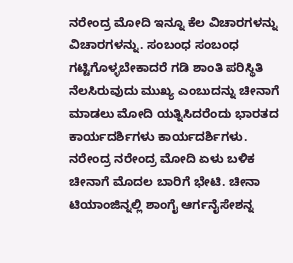ನರೇಂದ್ರ ಮೋದಿ ಇನ್ನೂ ಕೆಲ ವಿಚಾರಗಳನ್ನು ವಿಚಾರಗಳನ್ನು. ಸಂಬಂಧ ಸಂಬಂಧ ಗಟ್ಟಿಗೊಳ್ಳಬೇಕಾದರೆ ಗಡಿ ಶಾಂತಿ ಪರಿಸ್ಥಿತಿ ನೆಲಸಿರುವುದು ಮುಖ್ಯ ಎಂಬುದನ್ನು ಚೀನಾಗೆ ಮಾಡಲು ಮೋದಿ ಯತ್ನಿಸಿದರೆಂದು ಭಾರತದ ಕಾರ್ಯದರ್ಶಿಗಳು ಕಾರ್ಯದರ್ಶಿಗಳು.
ನರೇಂದ್ರ ನರೇಂದ್ರ ಮೋದಿ ಏಳು ಬಳಿಕ ಚೀನಾಗೆ ಮೊದಲ ಬಾರಿಗೆ ಭೇಟಿ. ಚೀನಾ ಟಿಯಾಂಜಿನ್ನಲ್ಲಿ ಶಾಂಗೈ ಆರ್ಗನೈಸೇಶನ್ನ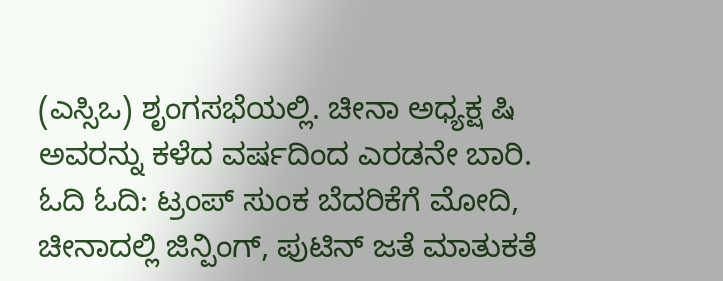(ಎಸ್ಸಿಒ) ಶೃಂಗಸಭೆಯಲ್ಲಿ. ಚೀನಾ ಅಧ್ಯಕ್ಷ ಷಿ ಅವರನ್ನು ಕಳೆದ ವರ್ಷದಿಂದ ಎರಡನೇ ಬಾರಿ.
ಓದಿ ಓದಿ: ಟ್ರಂಪ್ ಸುಂಕ ಬೆದರಿಕೆಗೆ ಮೋದಿ, ಚೀನಾದಲ್ಲಿ ಜಿನ್ಪಿಂಗ್, ಪುಟಿನ್ ಜತೆ ಮಾತುಕತೆ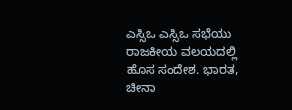ಎಸ್ಸಿಒ ಎಸ್ಸಿಒ ಸಭೆಯು ರಾಜಕೀಯ ವಲಯದಲ್ಲಿ ಹೊಸ ಸಂದೇಶ. ಭಾರತ, ಚೀನಾ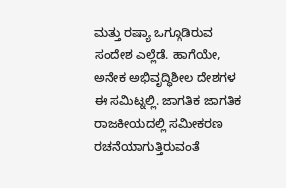ಮತ್ತು ರಷ್ಯಾ ಒಗ್ಗೂಡಿರುವ ಸಂದೇಶ ಎಲ್ಲೆಡೆ. ಹಾಗೆಯೇ, ಅನೇಕ ಅಭಿವೃದ್ಧಿಶೀಲ ದೇಶಗಳ ಈ ಸಮಿಟ್ನಲ್ಲಿ. ಜಾಗತಿಕ ಜಾಗತಿಕ ರಾಜಕೀಯದಲ್ಲಿ ಸಮೀಕರಣ ರಚನೆಯಾಗುತ್ತಿರುವಂತೆ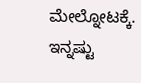ಮೇಲ್ನೋಟಕ್ಕೆ.
ಇನ್ನಷ್ಟು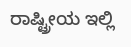ರಾಷ್ಟ್ರೀಯ ಇಲ್ಲಿ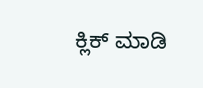ಕ್ಲಿಕ್ ಮಾಡಿ